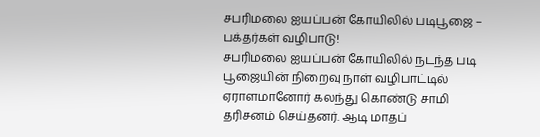சபரிமலை ஐயப்பன் கோயிலில் படிபூஜை – பக்தர்கள் வழிபாடு!
சபரிமலை ஐயப்பன் கோயிலில் நடந்த படி பூஜையின் நிறைவு நாள் வழிபாட்டில் ஏராளமானோர் கலந்து கொண்டு சாமி தரிசனம் செய்தனர். ஆடி மாதப்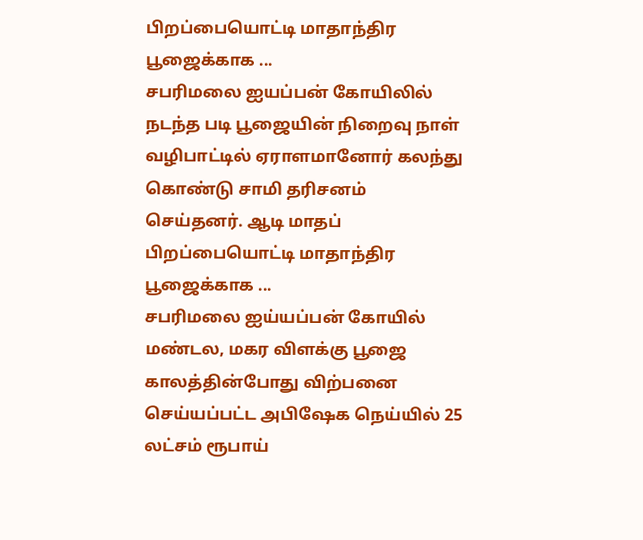பிறப்பையொட்டி மாதாந்திர பூஜைக்காக ...
சபரிமலை ஐயப்பன் கோயிலில் நடந்த படி பூஜையின் நிறைவு நாள் வழிபாட்டில் ஏராளமானோர் கலந்து கொண்டு சாமி தரிசனம் செய்தனர். ஆடி மாதப் பிறப்பையொட்டி மாதாந்திர பூஜைக்காக ...
சபரிமலை ஐய்யப்பன் கோயில் மண்டல, மகர விளக்கு பூஜை காலத்தின்போது விற்பனை செய்யப்பட்ட அபிஷேக நெய்யில் 25 லட்சம் ரூபாய்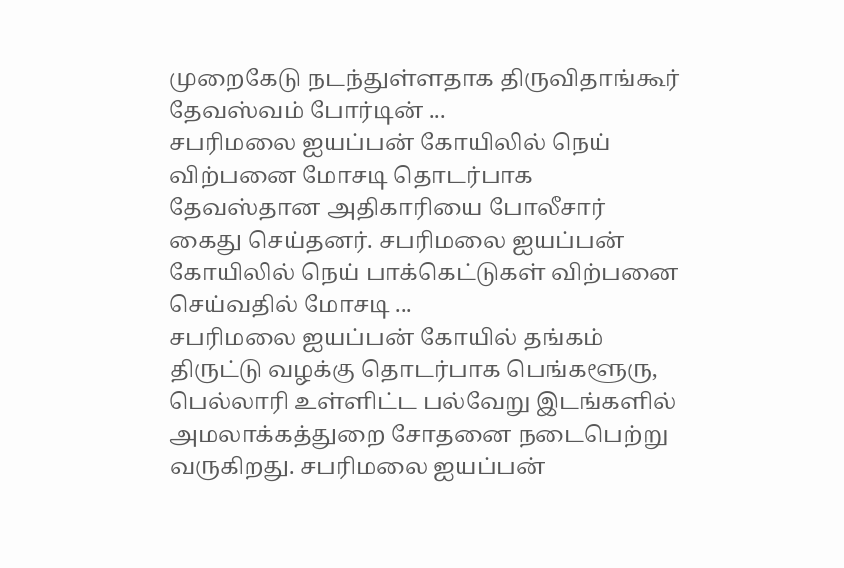முறைகேடு நடந்துள்ளதாக திருவிதாங்கூர் தேவஸ்வம் போர்டின் ...
சபரிமலை ஐயப்பன் கோயிலில் நெய் விற்பனை மோசடி தொடர்பாக தேவஸ்தான அதிகாரியை போலீசார் கைது செய்தனர். சபரிமலை ஐயப்பன் கோயிலில் நெய் பாக்கெட்டுகள் விற்பனை செய்வதில் மோசடி ...
சபரிமலை ஐயப்பன் கோயில் தங்கம் திருட்டு வழக்கு தொடர்பாக பெங்களூரு, பெல்லாரி உள்ளிட்ட பல்வேறு இடங்களில் அமலாக்கத்துறை சோதனை நடைபெற்று வருகிறது. சபரிமலை ஐயப்பன்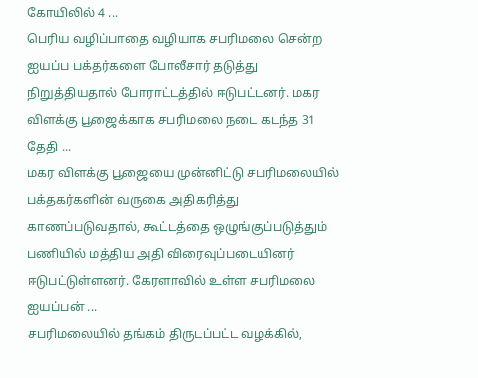கோயிலில் 4 ...
பெரிய வழிப்பாதை வழியாக சபரிமலை சென்ற ஐயப்ப பக்தர்களை போலீசார் தடுத்து நிறுத்தியதால் போராட்டத்தில் ஈடுபட்டனர். மகர விளக்கு பூஜைக்காக சபரிமலை நடை கடந்த 31 தேதி ...
மகர விளக்கு பூஜையை முன்னிட்டு சபரிமலையில் பக்தகர்களின் வருகை அதிகரித்து காணப்படுவதால், கூட்டத்தை ஒழுங்குப்படுத்தும் பணியில் மத்திய அதி விரைவுப்படையினர் ஈடுபட்டுள்ளனர். கேரளாவில் உள்ள சபரிமலை ஐயப்பன் ...
சபரிமலையில் தங்கம் திருடப்பட்ட வழக்கில்,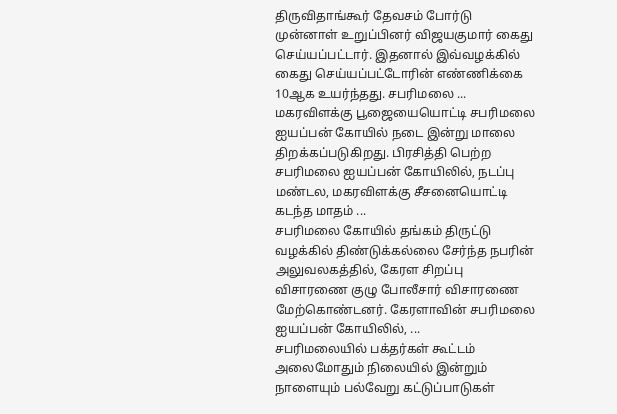திருவிதாங்கூர் தேவசம் போர்டு முன்னாள் உறுப்பினர் விஜயகுமார் கைது செய்யப்பட்டார். இதனால் இவ்வழக்கில் கைது செய்யப்பட்டோரின் எண்ணிக்கை 10ஆக உயர்ந்தது. சபரிமலை ...
மகரவிளக்கு பூஜையையொட்டி சபரிமலை ஐயப்பன் கோயில் நடை இன்று மாலை திறக்கப்படுகிறது. பிரசித்தி பெற்ற சபரிமலை ஐயப்பன் கோயிலில், நடப்பு மண்டல, மகரவிளக்கு சீசனையொட்டி கடந்த மாதம் ...
சபரிமலை கோயில் தங்கம் திருட்டு வழக்கில் திண்டுக்கல்லை சேர்ந்த நபரின் அலுவலகத்தில், கேரள சிறப்பு விசாரணை குழு போலீசார் விசாரணை மேற்கொண்டனர். கேரளாவின் சபரிமலை ஐயப்பன் கோயிலில், ...
சபரிமலையில் பக்தர்கள் கூட்டம் அலைமோதும் நிலையில் இன்றும் நாளையும் பல்வேறு கட்டுப்பாடுகள்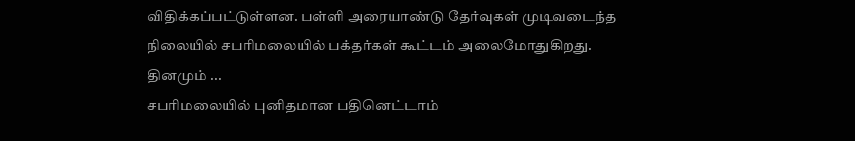விதிக்கப்பட்டுள்ளன. பள்ளி அரையாண்டு தேர்வுகள் முடிவடைந்த நிலையில் சபரிமலையில் பக்தர்கள் கூட்டம் அலைமோதுகிறது. தினமும் ...
சபரிமலையில் புனிதமான பதினெட்டாம்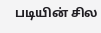படியின் சில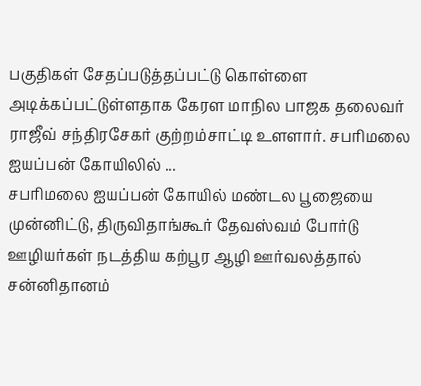பகுதிகள் சேதப்படுத்தப்பட்டு கொள்ளை அடிக்கப்பட்டுள்ளதாக கேரள மாநில பாஜக தலைவர் ராஜீவ் சந்திரசேகர் குற்றம்சாட்டி உளளார். சபரிமலை ஐயப்பன் கோயிலில் ...
சபரிமலை ஐயப்பன் கோயில் மண்டல பூஜையை முன்னிட்டு, திருவிதாங்கூர் தேவஸ்வம் போர்டு ஊழியர்கள் நடத்திய கற்பூர ஆழி ஊர்வலத்தால் சன்னிதானம்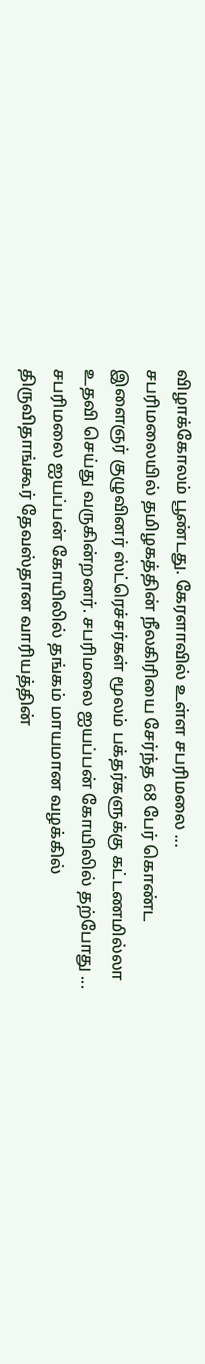விழாக்கோலம் பூண்டது. கேரளாவில் உள்ள சபரிமலை ...
சபரிமலையில் தமிழகத்தின் நீலகிரியை சேர்ந்த 68 பேர் கொண்ட இளைஞர் குழுவினர் ஸ்ட்ரெச்சர்கள் மூலம் பக்தர்களுக்கு கட்டணமில்லா உதவி செய்து வருகின்றனர். சபரிமலை ஐயப்பன் கோயிலில் தற்போது ...
சபரிமலை ஐயப்பன் கோயிலில் தங்கம் மாயமான வழக்கில் திருவிதாங்கூர் தேவஸ்தான வாரியத்தின்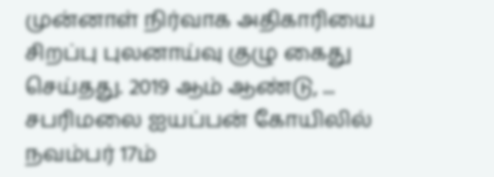முன்னாள் நிர்வாக அதிகாரியை சிறப்பு புலனாய்வு குழு கைது செய்தது. 2019 ஆம் ஆண்டு, ...
சபரிமலை ஐயப்பன் கோயிலில் நவம்பர் 17ம்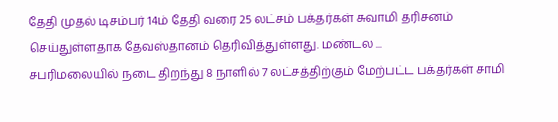தேதி முதல் டிசம்பர் 14ம் தேதி வரை 25 லட்சம் பக்தர்கள் சுவாமி தரிசனம் செய்துள்ளதாக தேவஸ்தானம் தெரிவித்துள்ளது. மண்டல ...
சபரிமலையில் நடை திறந்து 8 நாளில் 7 லட்சத்திற்கும் மேற்பட்ட பக்தர்கள் சாமி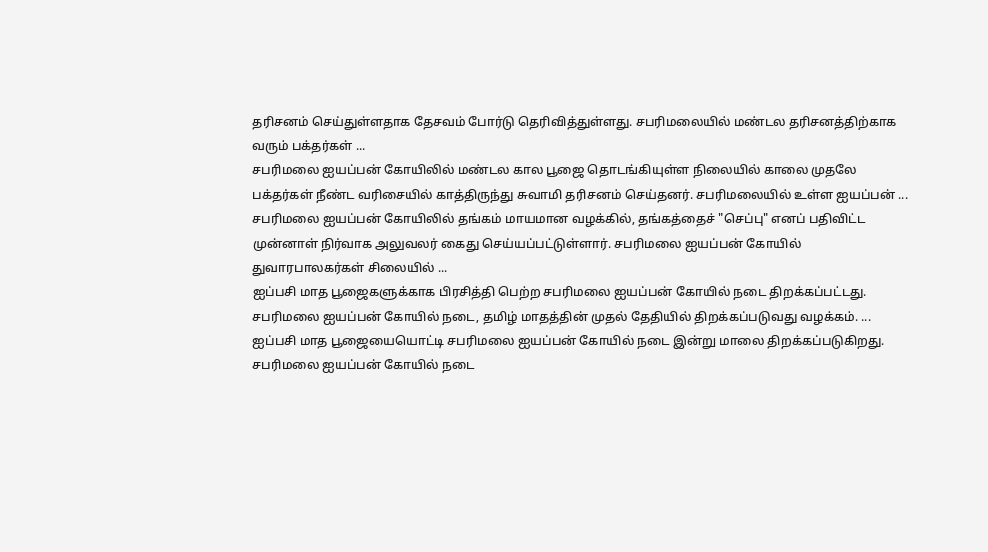தரிசனம் செய்துள்ளதாக தேசவம் போர்டு தெரிவித்துள்ளது. சபரிமலையில் மண்டல தரிசனத்திற்காக வரும் பக்தர்கள் ...
சபரிமலை ஐயப்பன் கோயிலில் மண்டல கால பூஜை தொடங்கியுள்ள நிலையில் காலை முதலே பக்தர்கள் நீண்ட வரிசையில் காத்திருந்து சுவாமி தரிசனம் செய்தனர். சபரிமலையில் உள்ள ஐயப்பன் ...
சபரிமலை ஐயப்பன் கோயிலில் தங்கம் மாயமான வழக்கில், தங்கத்தைச் "செப்பு" எனப் பதிவிட்ட முன்னாள் நிர்வாக அலுவலர் கைது செய்யப்பட்டுள்ளார். சபரிமலை ஐயப்பன் கோயில் துவாரபாலகர்கள் சிலையில் ...
ஐப்பசி மாத பூஜைகளுக்காக பிரசித்தி பெற்ற சபரிமலை ஐயப்பன் கோயில் நடை திறக்கப்பட்டது. சபரிமலை ஐயப்பன் கோயில் நடை, தமிழ் மாதத்தின் முதல் தேதியில் திறக்கப்படுவது வழக்கம். ...
ஐப்பசி மாத பூஜையையொட்டி சபரிமலை ஐயப்பன் கோயில் நடை இன்று மாலை திறக்கப்படுகிறது. சபரிமலை ஐயப்பன் கோயில் நடை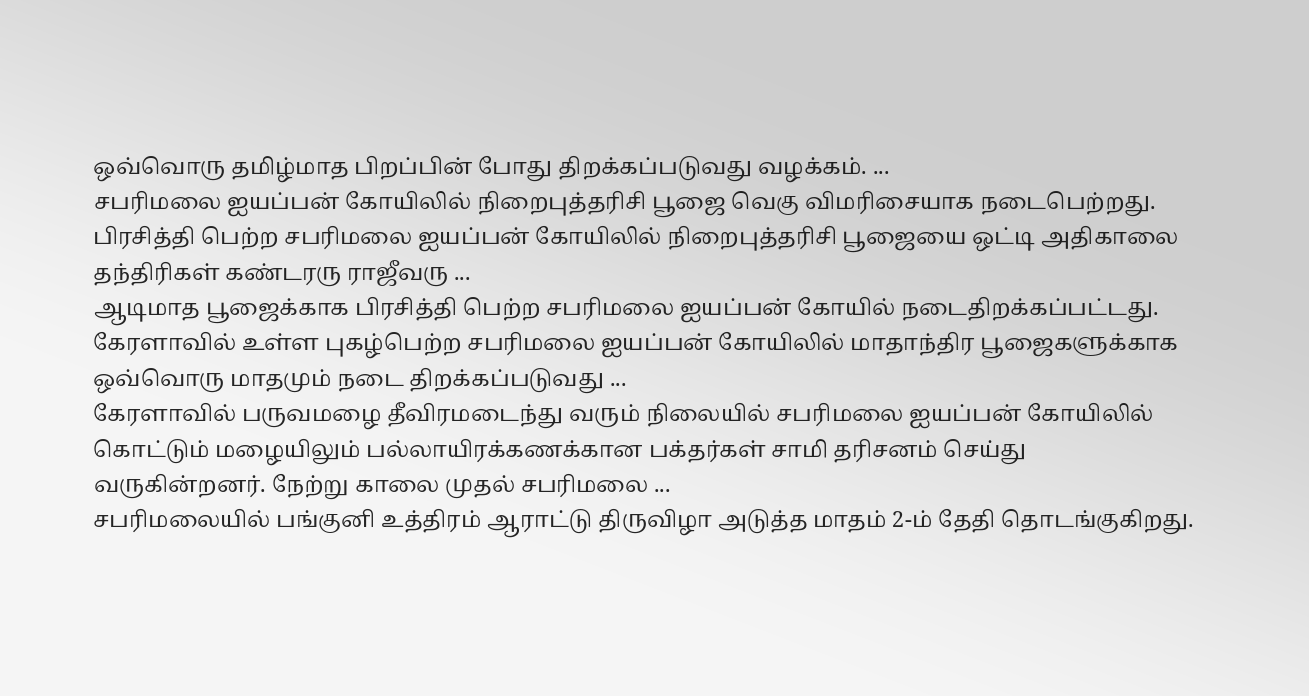ஒவ்வொரு தமிழ்மாத பிறப்பின் போது திறக்கப்படுவது வழக்கம். ...
சபரிமலை ஐயப்பன் கோயிலில் நிறைபுத்தரிசி பூஜை வெகு விமரிசையாக நடைபெற்றது. பிரசித்தி பெற்ற சபரிமலை ஐயப்பன் கோயிலில் நிறைபுத்தரிசி பூஜையை ஒட்டி அதிகாலை தந்திரிகள் கண்டரரு ராஜீவரு ...
ஆடிமாத பூஜைக்காக பிரசித்தி பெற்ற சபரிமலை ஐயப்பன் கோயில் நடைதிறக்கப்பட்டது. கேரளாவில் உள்ள புகழ்பெற்ற சபரிமலை ஐயப்பன் கோயிலில் மாதாந்திர பூஜைகளுக்காக ஒவ்வொரு மாதமும் நடை திறக்கப்படுவது ...
கேரளாவில் பருவமழை தீவிரமடைந்து வரும் நிலையில் சபரிமலை ஐயப்பன் கோயிலில் கொட்டும் மழையிலும் பல்லாயிரக்கணக்கான பக்தர்கள் சாமி தரிசனம் செய்து வருகின்றனர். நேற்று காலை முதல் சபரிமலை ...
சபரிமலையில் பங்குனி உத்திரம் ஆராட்டு திருவிழா அடுத்த மாதம் 2-ம் தேதி தொடங்குகிறது.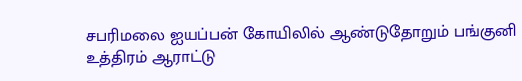சபரிமலை ஐயப்பன் கோயிலில் ஆண்டுதோறும் பங்குனி உத்திரம் ஆராட்டு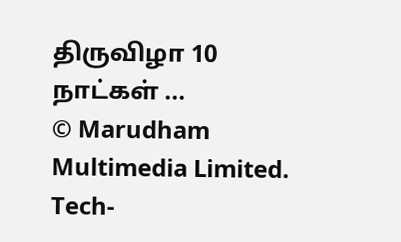திருவிழா 10 நாட்கள் ...
© Marudham Multimedia Limited.
Tech-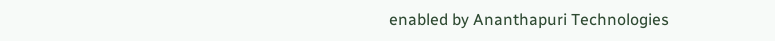enabled by Ananthapuri Technologies